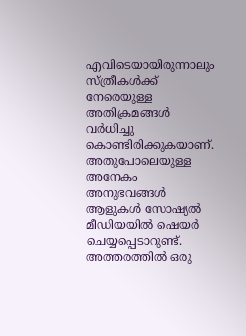എവിടെയായിരുന്നാലും സ്ത്രീകൾക്ക് നേരെയുള്ള അതിക്രമങ്ങൾ വർധിച്ചു കൊണ്ടിരിക്കുകയാണ്. അതുപോലെയുള്ള അനേകം അനുഭവങ്ങൾ ആളുകൾ സോഷ്യൽ മീഡിയയിൽ ഷെയർ ചെയ്യപ്പെടാറുണ്ട്. അത്തരത്തിൽ ഒരു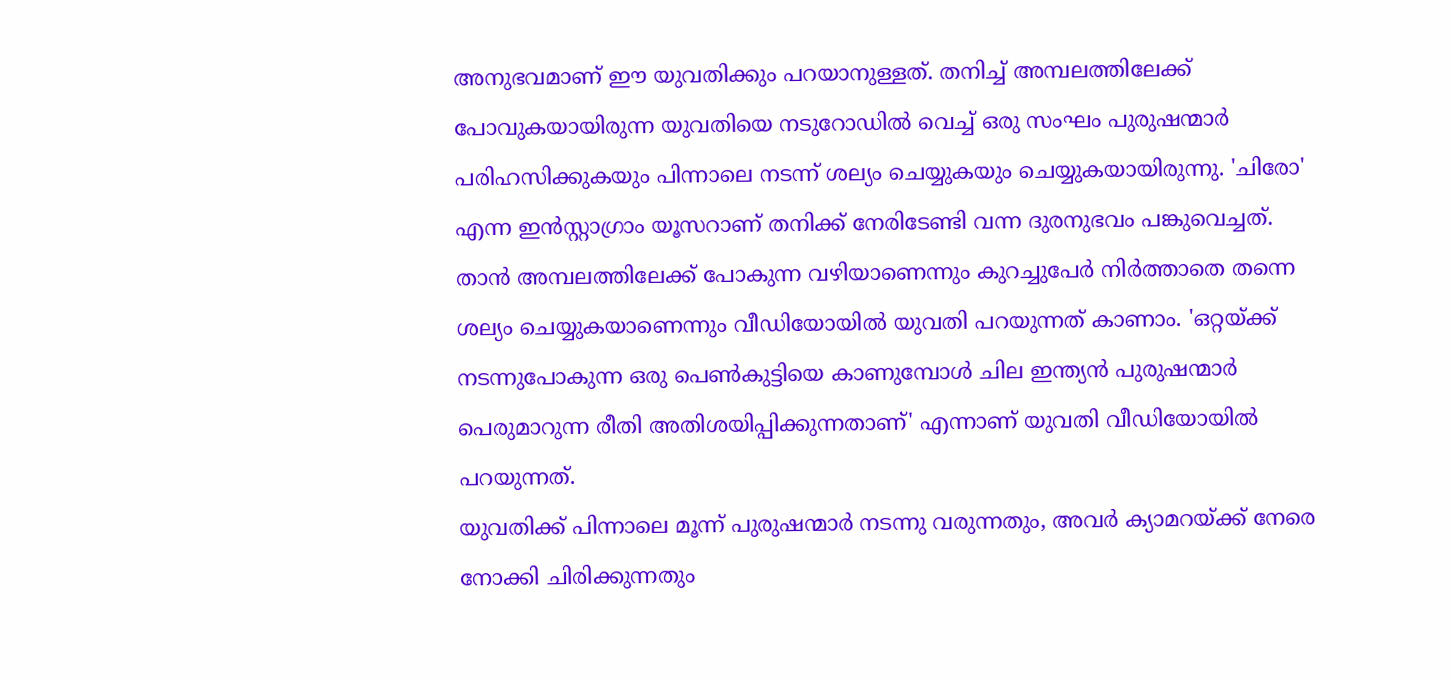അനുഭവമാണ് ഈ യുവതിക്കും പറയാനുള്ളത്. തനിച്ച് അമ്പലത്തിലേക്ക് പോവുകയായിരുന്ന യുവതിയെ നടുറോഡിൽ വെച്ച് ഒരു സംഘം പുരുഷന്മാർ പരിഹസിക്കുകയും പിന്നാലെ നടന്ന് ശല്യം ചെയ്യുകയും ചെയ്യുകയായിരുന്നു. 'ചിരോ' എന്ന ഇൻസ്റ്റാഗ്രാം യൂസറാണ് തനിക്ക് നേരിടേണ്ടി വന്ന ദുരനുഭവം പങ്കുവെച്ചത്.
താൻ അമ്പലത്തിലേക്ക് പോകുന്ന വഴിയാണെന്നും കുറച്ചുപേർ നിർത്താതെ തന്നെ ശല്യം ചെയ്യുകയാണെന്നും വീഡിയോയിൽ യുവതി പറയുന്നത് കാണാം. 'ഒറ്റയ്ക്ക് നടന്നുപോകുന്ന ഒരു പെൺകുട്ടിയെ കാണുമ്പോൾ ചില ഇന്ത്യൻ പുരുഷന്മാർ പെരുമാറുന്ന രീതി അതിശയിപ്പിക്കുന്നതാണ്' എന്നാണ് യുവതി വീഡിയോയിൽ പറയുന്നത്.
യുവതിക്ക് പിന്നാലെ മൂന്ന് പുരുഷന്മാർ നടന്നു വരുന്നതും, അവർ ക്യാമറയ്ക്ക് നേരെ നോക്കി ചിരിക്കുന്നതും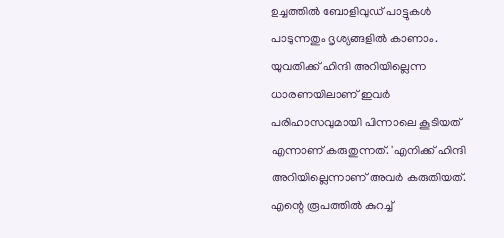ഉച്ചത്തിൽ ബോളിവുഡ് പാട്ടുകൾ പാടുന്നതും ദൃശ്യങ്ങളിൽ കാണാം. യുവതിക്ക് ഹിന്ദി അറിയില്ലെന്ന ധാരണയിലാണ് ഇവർ പരിഹാസവുമായി പിന്നാലെ കൂടിയത് എന്നാണ് കരുതുന്നത്. 'എനിക്ക് ഹിന്ദി അറിയില്ലെന്നാണ് അവർ കരുതിയത്. എന്റെ രൂപത്തിൽ കുറച്ച്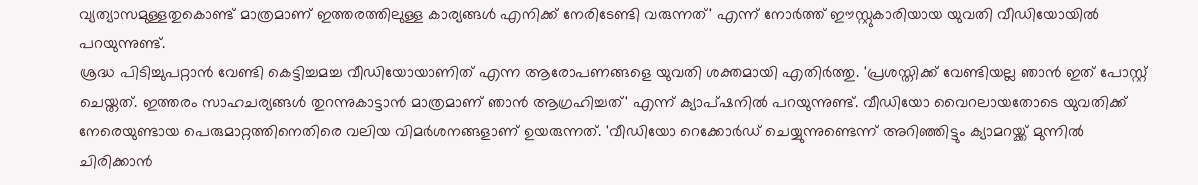വ്യത്യാസമുള്ളതുകൊണ്ട് മാത്രമാണ് ഇത്തരത്തിലുള്ള കാര്യങ്ങൾ എനിക്ക് നേരിടേണ്ടി വരുന്നത്' എന്ന് നോർത്ത് ഈസ്റ്റുകാരിയായ യുവതി വീഡിയോയിൽ പറയുന്നുണ്ട്.
ശ്രദ്ധ പിടിച്ചുപറ്റാൻ വേണ്ടി കെട്ടിച്ചമച്ച വീഡിയോയാണിത് എന്ന ആരോപണങ്ങളെ യുവതി ശക്തമായി എതിർത്തു. 'പ്രശസ്തിക്ക് വേണ്ടിയല്ല ഞാൻ ഇത് പോസ്റ്റ് ചെയ്തത്. ഇത്തരം സാഹചര്യങ്ങൾ തുറന്നുകാട്ടാൻ മാത്രമാണ് ഞാൻ ആഗ്രഹിച്ചത്' എന്ന് ക്യാപ്ഷനിൽ പറയുന്നുണ്ട്. വീഡിയോ വൈറലായതോടെ യുവതിക്ക് നേരെയുണ്ടായ പെരുമാറ്റത്തിനെതിരെ വലിയ വിമർശനങ്ങളാണ് ഉയരുന്നത്. 'വീഡിയോ റെക്കോർഡ് ചെയ്യുന്നുണ്ടെന്ന് അറിഞ്ഞിട്ടും ക്യാമറയ്ക്ക് മുന്നിൽ ചിരിക്കാൻ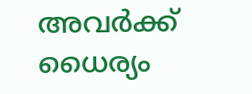അവർക്ക് ധൈര്യം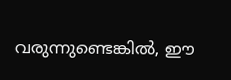വരുന്നുണ്ടെങ്കിൽ, ഈ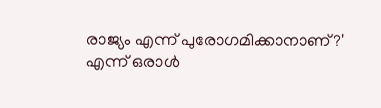രാജ്യം എന്ന് പുരോഗമിക്കാനാണ്?' എന്ന് ഒരാൾ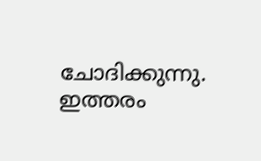ചോദിക്കുന്നു. ഇത്തരം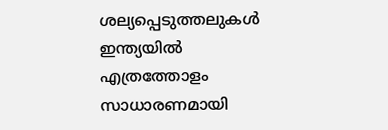ശല്യപ്പെടുത്തലുകൾ ഇന്ത്യയിൽ എത്രത്തോളം സാധാരണമായി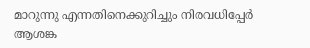മാറുന്നു എന്നതിനെക്കുറിച്ചും നിരവധിപ്പേർ ആശങ്ക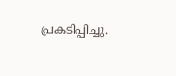പ്രകടിപ്പിച്ചു.